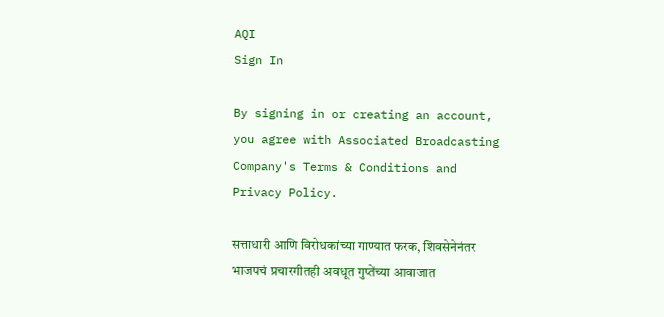AQI
Sign In

By signing in or creating an account, you agree with Associated Broadcasting Company's Terms & Conditions and Privacy Policy.

सत्ताधारी आणि विरोधकांच्या गाण्यात फरक, शिवसेनेनंतर भाजपचं प्रचारगीतही अवधूत गुप्तेंच्या आवाजात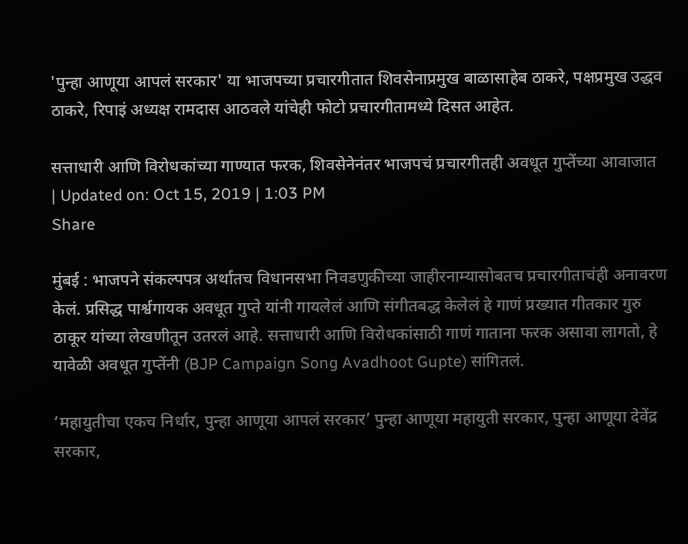'पुन्हा आणूया आपलं सरकार' या भाजपच्या प्रचारगीतात शिवसेनाप्रमुख बाळासाहेब ठाकरे, पक्षप्रमुख उद्धव ठाकरे, रिपाइं अध्यक्ष रामदास आठवले यांचेही फोटो प्रचारगीतामध्ये दिसत आहेत.

सत्ताधारी आणि विरोधकांच्या गाण्यात फरक, शिवसेनेनंतर भाजपचं प्रचारगीतही अवधूत गुप्तेंच्या आवाजात
| Updated on: Oct 15, 2019 | 1:03 PM
Share

मुंबई : भाजपने संकल्पपत्र अर्थातच विधानसभा निवडणुकीच्या जाहीरनाम्यासोबतच प्रचारगीताचंही अनावरण केलं. प्रसिद्ध पार्श्वगायक अवधूत गुप्ते यांनी गायलेलं आणि संगीतबद्ध केलेलं हे गाणं प्रख्यात गीतकार गुरु ठाकूर यांच्या लेखणीतून उतरलं आहे. सत्ताधारी आणि विरोधकांसाठी गाणं गाताना फरक असावा लागतो, हे यावेळी अवधूत गुप्तेंनी (BJP Campaign Song Avadhoot Gupte) सांगितलं.

‘महायुतीचा एकच निर्धार, पुन्हा आणूया आपलं सरकार’ पुन्हा आणूया महायुती सरकार, पुन्हा आणूया देवेंद्र सरकार,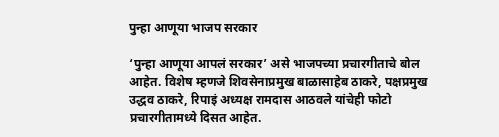पुन्हा आणूया भाजप सरकार

‘पुन्हा आणूया आपलं सरकार’ असे भाजपच्या प्रचारगीताचे बोल आहेत. विशेष म्हणजे शिवसेनाप्रमुख बाळासाहेब ठाकरे, पक्षप्रमुख उद्धव ठाकरे, रिपाइं अध्यक्ष रामदास आठवले यांचेही फोटो प्रचारगीतामध्ये दिसत आहेत.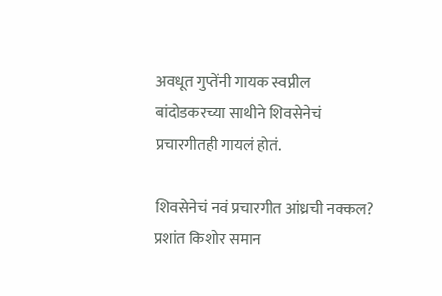अवधूत गुप्तेंनी गायक स्वप्नील बांदोडकरच्या साथीने शिवसेनेचं प्रचारगीतही गायलं होतं.

शिवसेनेचं नवं प्रचारगीत आंध्रची नक्कल? प्रशांत किशोर समान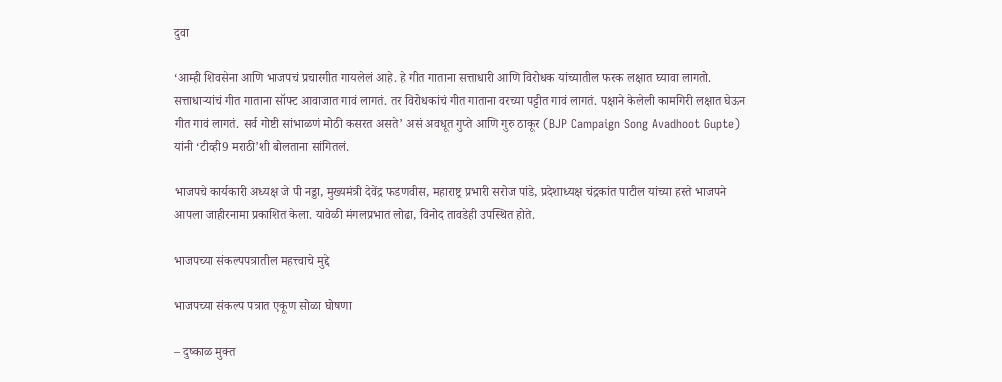दुवा

‘आम्ही शिवसेना आणि भाजपचं प्रचारगीत गायलेलं आहे. हे गीत गाताना सत्ताधारी आणि विरोधक यांच्यातील फरक लक्षात घ्यावा लागतो. सत्ताधाऱ्यांचं गीत गाताना सॉफ्ट आवाजात गावं लागतं. तर विरोधकांचं गीत गाताना वरच्या पट्टीत गावं लागतं. पक्षाने केलेली कामगिरी लक्षात घेऊन गीत गावं लागतं. सर्व गोष्टी सांभाळणं मोठी कसरत असते’ असं अवधूत गुप्ते आणि गुरु ठाकूर (BJP Campaign Song Avadhoot Gupte) यांनी ‘टीव्ही9 मराठी’शी बोलताना सांगितलं.

भाजपचे कार्यकारी अध्यक्ष जे पी नड्डा, मुख्यमंत्री देवेंद्र फडणवीस, महाराष्ट्र प्रभारी सरोज पांडे, प्रदेशाध्यक्ष चंद्रकांत पाटील यांच्या हस्ते भाजपने आपला जाहीरनामा प्रकाशित केला. यावेळी मंगलप्रभात लोढा, विनोद तावडेही उपस्थित होते.

भाजपच्या संकल्पपत्रातील महत्त्वाचे मुद्दे

भाजपच्या संकल्प पत्रात एकूण सोळा घोषणा

– दुष्काळ मुक्त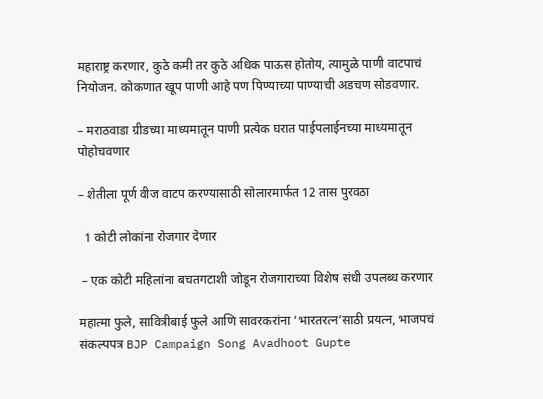महाराष्ट्र करणार, कुठे कमी तर कुठे अधिक पाऊस होतोय, त्यामुळे पाणी वाटपाचं नियोजन. कोकणात खूप पाणी आहे पण पिण्याच्या पाण्याची अडचण सोडवणार.

– मराठवाडा ग्रीडच्या माध्यमातून पाणी प्रत्येक घरात पाईपलाईनच्या माध्यमातून पोहोचवणार

– शेतीला पूर्ण वीज वाटप करण्यासाठी सोलारमार्फत 12 तास पुरवठा

  1 कोटी लोकांना रोजगार देणार

 – एक कोटी महिलांना बचतगटाशी जोडून रोजगाराच्या विशेष संधी उपलब्ध करणार

महात्मा फुले, सावित्रीबाई फुले आणि सावरकरांना ‘भारतरत्न’साठी प्रयत्न, भाजपचं संकल्पपत्र BJP Campaign Song Avadhoot Gupte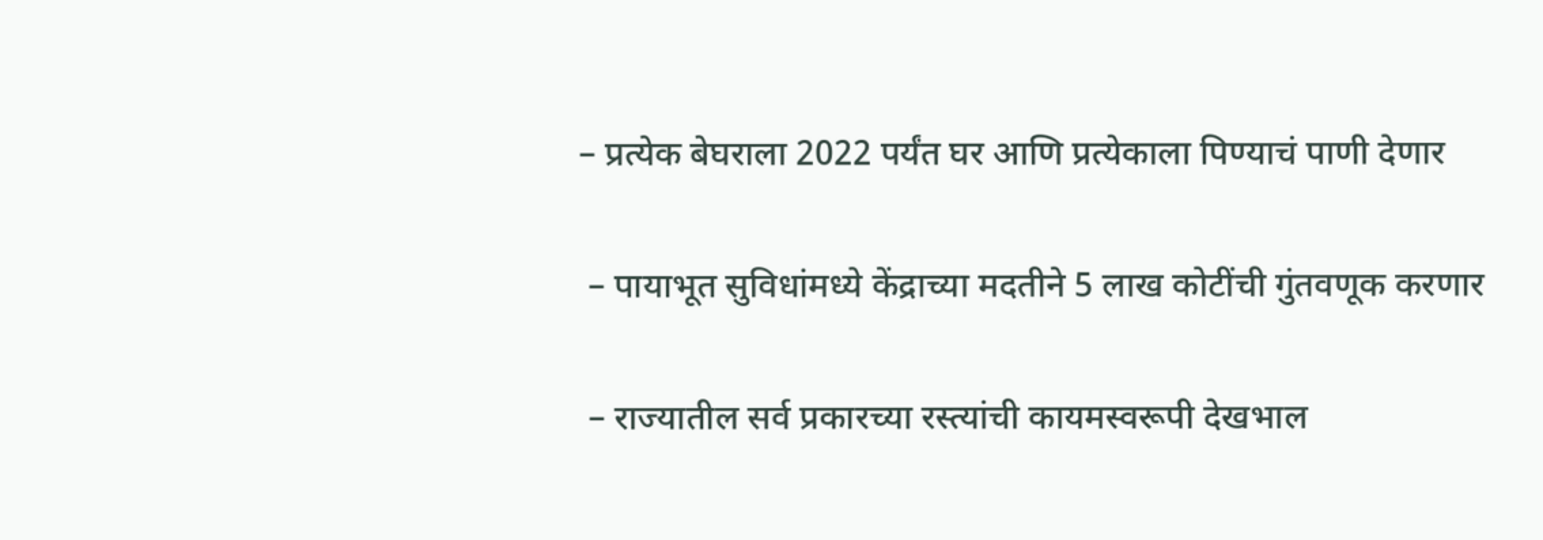– प्रत्येक बेघराला 2022 पर्यंत घर आणि प्रत्येकाला पिण्याचं पाणी देणार

 – पायाभूत सुविधांमध्ये केंद्राच्या मदतीने 5 लाख कोटींची गुंतवणूक करणार

 – राज्यातील सर्व प्रकारच्या रस्त्यांची कायमस्वरूपी देखभाल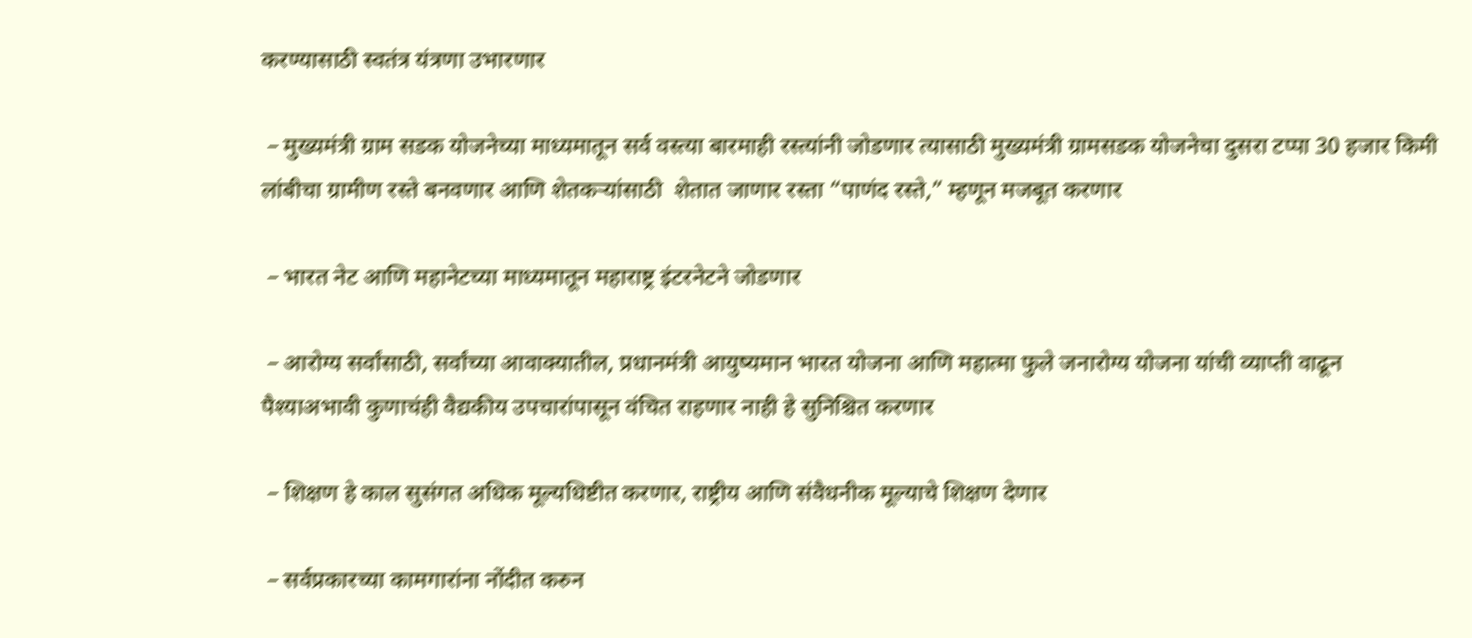करण्यासाठी स्वतंत्र यंत्रणा उभारणार

 – मुख्यमंत्री ग्राम सडक योजनेच्या माध्यमातून सर्व वस्त्या बारमाही रस्त्यांनी जोडणार त्यासाठी मुख्यमंत्री ग्रामसडक योजनेचा दुसरा टप्पा 30 हजार किमी लांबीचा ग्रामीण रस्ते बनवणार आणि शेतकऱ्यांसाठी  शेतात जाणार रस्ता “पाणंद रस्ते,” म्हणून मजबूत करणार

 – भारत नेट आणि महानेटच्या माध्यमातून महाराष्ट्र इंटरनेटने जोडणार

 – आरोग्य सर्वांसाठी, सर्वांच्या आवाक्यातील, प्रधानमंत्री आयुष्यमान भारत योजना आणि महात्मा फुले जनारोग्य योजना यांची व्याप्ती वाढून पैश्याअभावी कुणाचंही वैद्यकीय उपचारांपासून वंचित राहणार नाही हे सुनिश्चित करणार

 – शिक्षण हे काल सुसंगत अधिक मूल्यधिष्टीत करणार, राष्ट्रीय आणि संवैधनीक मूल्याचे शिक्षण देणार

 – सर्वप्रकारच्या कामगारांना नोंदीत करुन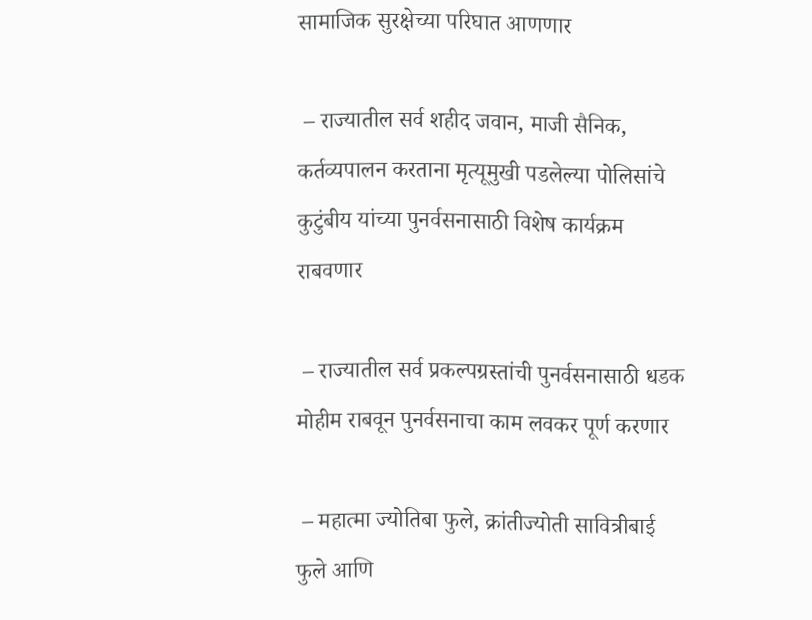सामाजिक सुरक्षेच्या परिघात आणणार

 – राज्यातील सर्व शहीद जवान, माजी सैनिक, कर्तव्यपालन करताना मृत्यूमुखी पडलेल्या पोलिसांचे कुटुंबीय यांच्या पुनर्वसनासाठी विशेष कार्यक्रम राबवणार

 – राज्यातील सर्व प्रकल्पग्रस्तांची पुनर्वसनासाठी धडक मोहीम राबवून पुनर्वसनाचा काम लवकर पूर्ण करणार

 – महात्मा ज्योतिबा फुले, क्रांतीज्योती सावित्रीबाई फुले आणि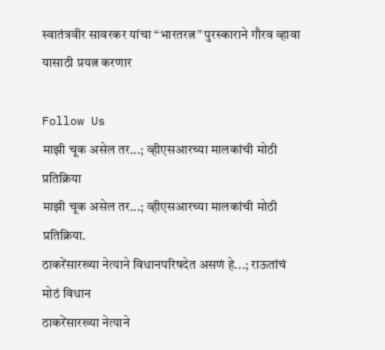स्वातंत्रवीर सावरकर यांचा “भारतरत्न” पुरस्काराने गौरव व्हावा यासाठी प्रयत्न करणार

Follow Us
माझी चूक असेल तर...; व्हीएसआरच्या मालकांची मोठी प्रतिक्रिया
माझी चूक असेल तर...; व्हीएसआरच्या मालकांची मोठी प्रतिक्रिया.
ठाकरेंसारख्या नेत्याने विधानपरिषदेत असणं हे...; राऊतांचं मोठं विधान
ठाकरेंसारख्या नेत्याने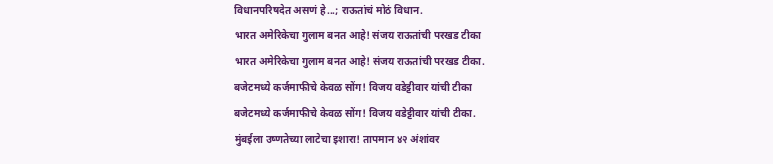विधानपरिषदेत असणं हे...; राऊतांचं मोठं विधान.
भारत अमेरिकेचा गुलाम बनत आहे! संजय राऊतांची परखड टीका
भारत अमेरिकेचा गुलाम बनत आहे! संजय राऊतांची परखड टीका.
बजेटमध्ये कर्जमाफीचे केवळ सोंग! विजय वडेट्टीवार यांची टीका
बजेटमध्ये कर्जमाफीचे केवळ सोंग! विजय वडेट्टीवार यांची टीका.
मुंबईला उष्णतेच्या लाटेचा इशारा! तापमान ४२ अंशांवर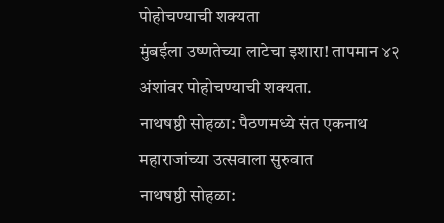पोहोचण्याची शक्यता
मुंबईला उष्णतेच्या लाटेचा इशारा! तापमान ४२ अंशांवर पोहोचण्याची शक्यता.
नाथषष्ठी सोहळा: पैठणमध्ये संत एकनाथ महाराजांच्या उत्सवाला सुरुवात
नाथषष्ठी सोहळा: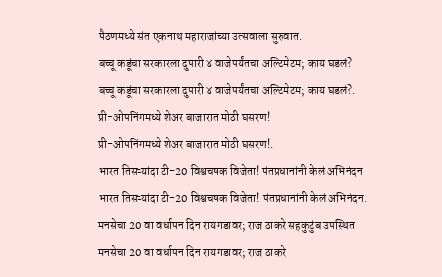पैठणमध्ये संत एकनाथ महाराजांच्या उत्सवाला सुरुवात.
बच्चू कडूंचा सरकारला दुपारी ४ वाजेपर्यंतचा अल्टिमेटम; काय घडलं?
बच्चू कडूंचा सरकारला दुपारी ४ वाजेपर्यंतचा अल्टिमेटम; काय घडलं?.
प्री-ओपनिंगमध्ये शेअर बाजारात मोठी घसरण!
प्री-ओपनिंगमध्ये शेअर बाजारात मोठी घसरण!.
भारत तिसऱ्यांदा टी-20 विश्वचषक विजेता! पंतप्रधानांनी केलं अभिनंदन
भारत तिसऱ्यांदा टी-20 विश्वचषक विजेता! पंतप्रधानांनी केलं अभिनंदन.
मनसेचा 20 वा वर्धापन दिन रायगडावर; राज ठाकरे सहकुटुंब उपस्थित
मनसेचा 20 वा वर्धापन दिन रायगडावर; राज ठाकरे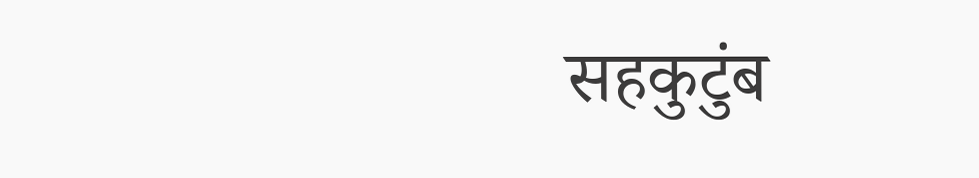सहकुटुंब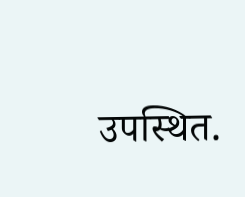उपस्थित.